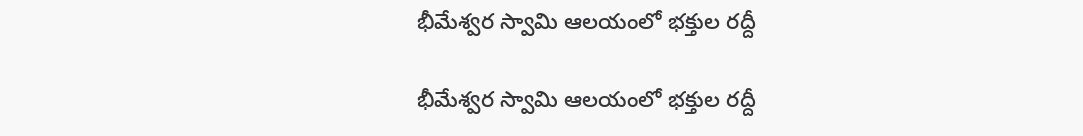భీమేశ్వర స్వామి ఆలయంలో భక్తుల రద్దీ

భీమేశ్వర స్వామి ఆలయంలో భక్తుల రద్దీ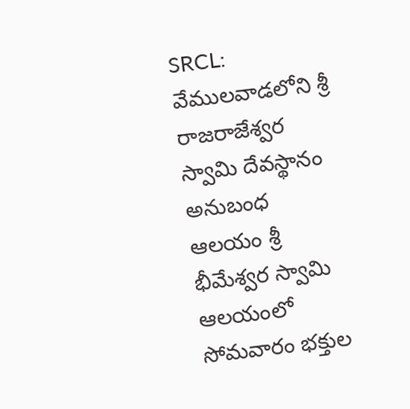SRCL: వేములవాడలోని శ్రీ రాజరాజేశ్వర స్వామి దేవస్థానం అనుబంధ ఆలయం శ్రీ భీమేశ్వర స్వామి ఆలయంలో సోమవారం భక్తుల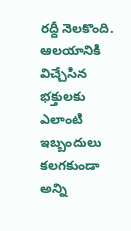రద్దీ నెలకొంది. ఆలయానికి విచ్చేసిన భక్తులకు ఎలాంటి ఇబ్బందులు కలగకుండా అన్ని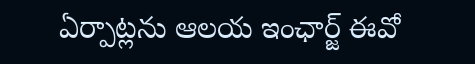ఏర్పాట్లను ఆలయ ఇంఛార్జ్ ఈవో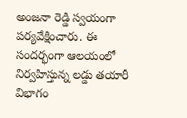అంజనా రెడ్డి స్వయంగా పర్యవేక్షించారు. ఈ సందర్భంగా ఆలయంలో నిర్వహిస్తున్న లడ్డు తయారీ విభాగం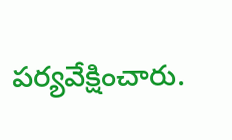పర్యవేక్షించారు.